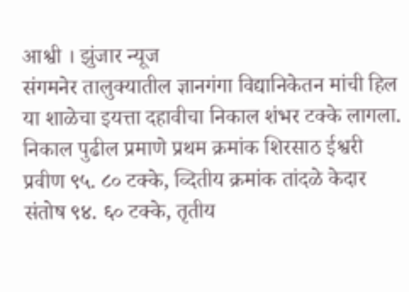आश्वी । झुंजार न्यूज
संगमनेर तालुक्यातील ज्ञानगंगा विद्यानिकेतन मांची हिल या शाळेचा इयत्ता दहावीचा निकाल शंभर टक्के लागला. निकाल पुढील प्रमाणे प्रथम क्रमांक शिरसाठ ईश्वरी प्रवीण ९५. ८० टक्के, व्दितीय क्रमांक तांदळे केदार संतोष ९४. ६० टक्के, तृतीय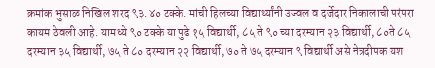क्रमांक भुसाळ निखिल शरद ९३.४० टक्के. मांची हिलच्या विद्यार्थ्यांनी उज्वल व दर्जेदार निकालाची परंपरा कायम ठेवली आहे. यामध्ये ९० टक्के या पुढे १५ विद्यार्थी, ८५ ते ९० च्या दरम्यान २३ विद्यार्थी, ८०ते ८५ दरम्यान ३५ विद्यार्थी, ७५ ते ८० दरम्यान २२ विद्यार्थी, ७० ते ७५ दरम्यान ९ विद्यार्थी असे नेत्रदीपक यश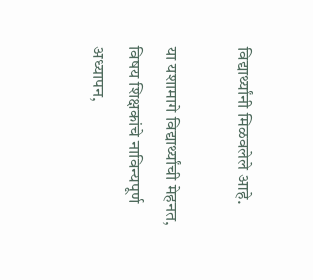विद्यार्थ्यांनी मिळवलेले आहे.

या यशामागे विद्यार्थ्यांची मेहनत, विषय शिक्षकांचे नाविन्यपूर्ण अध्यापन,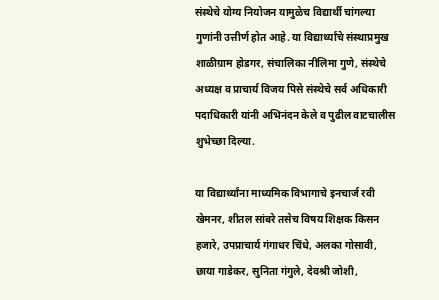संस्थेचे योग्य नियोजन यामुळेच विद्यार्थी चांगल्या गुणांनी उत्तीर्ण होत आहे. या विद्यार्थ्यांचे संस्थाप्रमुख शाळीग्राम होडगर, संचालिका नीलिमा गुणे, संस्थेचे अध्यक्ष व प्राचार्य विजय पिसे संस्थेचे सर्व अधिकारी पदाधिकारी यांनी अभिनंदन केले व पुढील वाटचालीस शुभेच्छा दिल्या.

या विद्यार्थ्यांना माध्यमिक विभागाचे इनचार्ज रवी खेमनर, शीतल सांबरे तसेच विषय शिक्षक किसन हजारे, उपप्राचार्य गंगाधर चिंधे, अलका गोसावी, छाया गाडेकर, सुनिता गंगुले, देवश्री जोशी,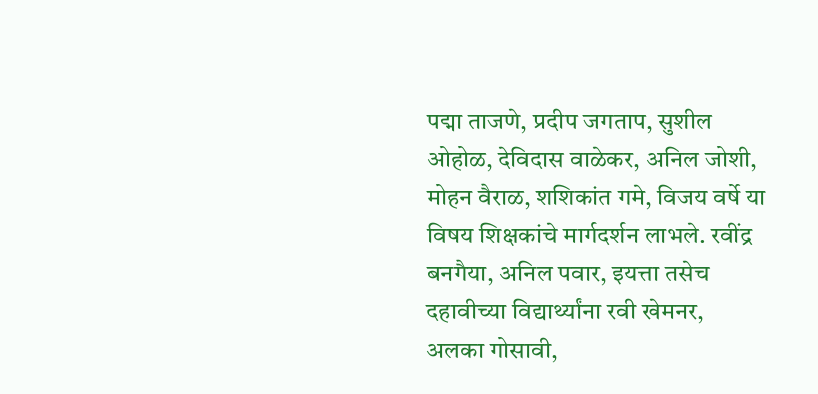पद्मा ताजणे, प्रदीप जगताप, सुशील ओहोळ, देविदास वाळेकर, अनिल जोशी, मोहन वैराळ, शशिकांत गमे, विजय वर्षे या विषय शिक्षकांचे मार्गदर्शन लाभले. रवींद्र बनगैया, अनिल पवार, इयत्ता तसेच दहावीच्या विद्यार्थ्यांना रवी खेमनर, अलका गोसावी,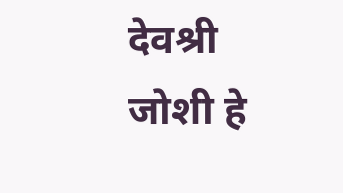देवश्री जोशी हे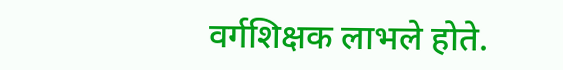वर्गशिक्षक लाभले होते.